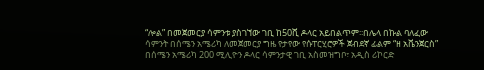“ሎል” በመጀመርያ ሳምንቱ ያስገኘው ገቢ ከ50ሺ ዶላር አይበልጥም፡፡በሌላ በኩል ባለፈው ሳምንት በሰሜን አሜሪካ ለመጀመርያ ግዜ የታየው የሱፐርሂሮዎች ጀብደኛ ፊልም “ዘ አቬንጀርስ” በሰሜን አሜሪካ 200 ሚሊዮን ዶላር ሳምንታዊ ገቢ አስመዝግቦ፣ አዲስ ሪኮርድ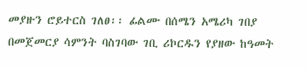መያዙን ሮይተርስ ገለፀ፡፡ ፊልሙ በሰሜን አሜሪካ ገበያ በመጀመርያ ሳምንት ባስገባው ገቢ ሪኮርዱን የያዘው ከዓመት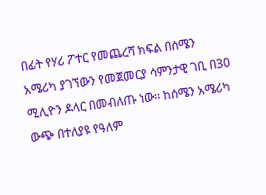በፊት የሃሪ ፖተር የመጨረሻ ክፍል በሰሜን አሜሪካ ያገኘውን የመጀመርያ ሳምንታዊ ገቢ በ30 ሚሊዮን ዶላር በመብለጡ ነው፡፡ ከሰሜን አሜሪካ ውጭ በተለያዩ የዓለም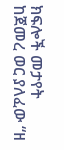ክፍሎች መታየት ከጀመረ ወር ያለፈው “ዘ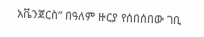አቬንጀርስ” በዓለም ዙርያ የሰበሰበው ገቢ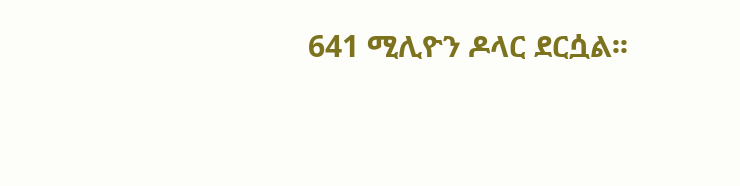641 ሚሊዮን ዶላር ደርሷል፡፡